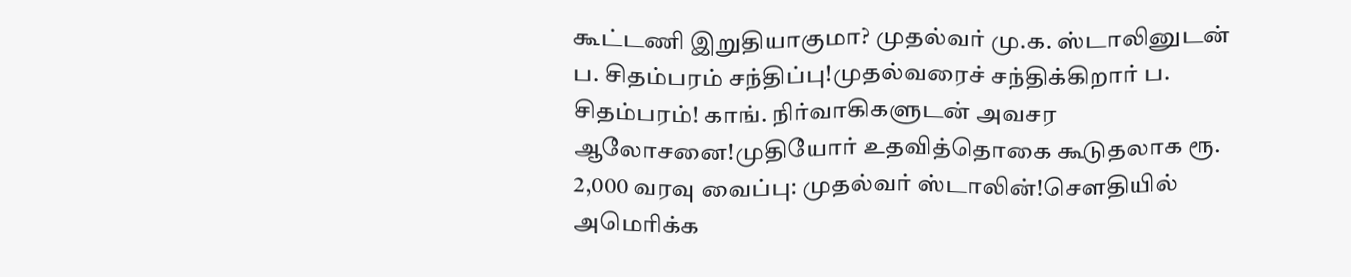கூட்டணி இறுதியாகுமா? முதல்வர் மு.க. ஸ்டாலினுடன் ப. சிதம்பரம் சந்திப்பு!முதல்வரைச் சந்திக்கிறார் ப. சிதம்பரம்! காங். நிர்வாகிகளுடன் அவசர ஆலோசனை!முதியோர் உதவித்தொகை கூடுதலாக ரூ. 2,000 வரவு வைப்பு: முதல்வர் ஸ்டாலின்!சௌதியில் அமெரிக்க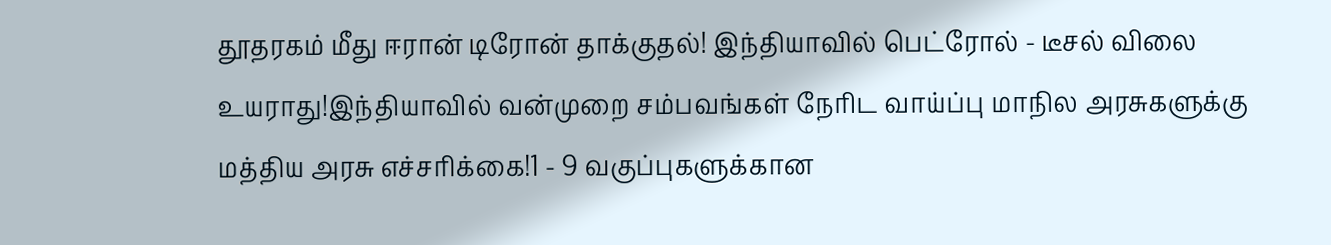தூதரகம் மீது ஈரான் டிரோன் தாக்குதல்! இந்தியாவில் பெட்ரோல் - டீசல் விலை உயராது!இந்தியாவில் வன்முறை சம்பவங்கள் நேரிட வாய்ப்பு மாநில அரசுகளுக்கு மத்திய அரசு எச்சரிக்கை!1 - 9 வகுப்புகளுக்கான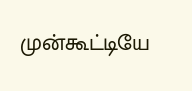முன்கூட்டியே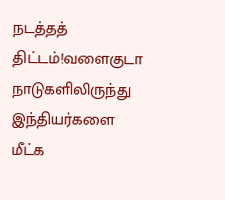நடத்தத் திட்டம்!வளைகுடா நாடுகளிலிருந்து இந்தியர்களை மீட்க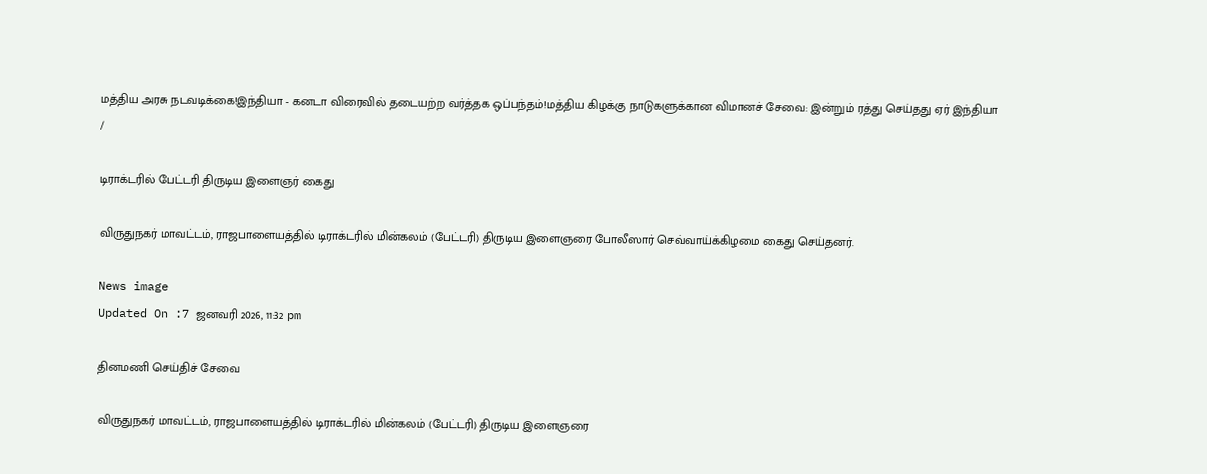மத்திய அரசு நடவடிக்கை!இந்தியா - கனடா விரைவில் தடையற்ற வர்த்தக ஒப்பந்தம்!மத்திய கிழக்கு நாடுகளுக்கான விமானச் சேவை: இன்றும் ரத்து செய்தது ஏர் இந்தியா
/

டிராக்டரில் பேட்டரி திருடிய இளைஞர் கைது

விருதுநகர் மாவட்டம், ராஜபாளையத்தில் டிராக்டரில் மின்கலம் (பேட்டரி) திருடிய இளைஞரை போலீஸார் செவ்வாய்க்கிழமை கைது செய்தனர்.

News image
Updated On :7 ஜனவரி 2026, 11:32 pm

தினமணி செய்திச் சேவை

விருதுநகர் மாவட்டம், ராஜபாளையத்தில் டிராக்டரில் மின்கலம் (பேட்டரி) திருடிய இளைஞரை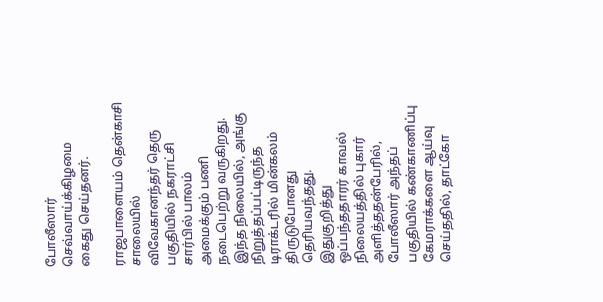போலீஸார் செவ்வாய்க்கிழமை கைது செய்தனர்.

ராஜபாளையம் தென்காசி சாலையில் விவேகானந்தர் தெரு பகுதியில் நகராட்சி சார்பில் பாலம் அமைக்கும் பணி நடைபெற்று வருகிறது. இந்த நிலையில், அங்கு நிறுத்தப்பட்டிருந்த டிராக்டரில் மின்கலம் திருடுபோனது தெரியவந்தது. இதுகுறித்து ஒப்பந்ததாரர் காவல் நிலையத்தில் புகார் அளித்ததன்பேரில், போலீஸார் அந்தப் பகுதியில் கண்காணிப்பு கேமராக்களை ஆய்வு செய்ததில், தாட்கோ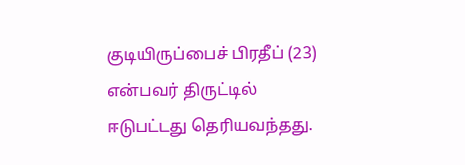குடியிருப்பைச் பிரதீப் (23) என்பவர் திருட்டில் ஈடுபட்டது தெரியவந்தது.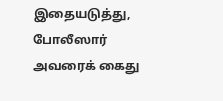இதையடுத்து, போலீஸார் அவரைக் கைது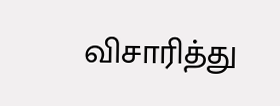விசாரித்து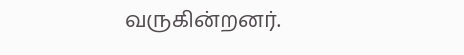வருகின்றனர்.